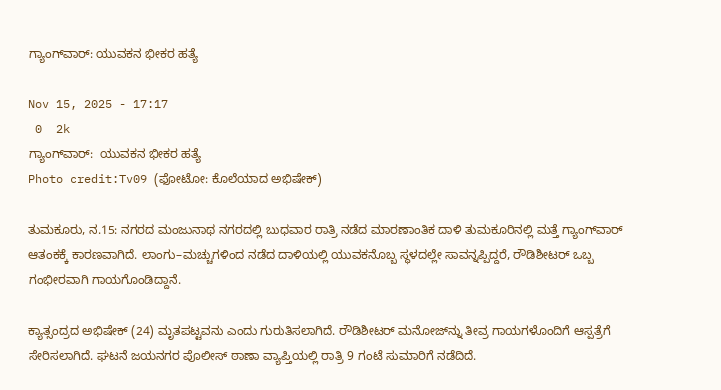ಗ್ಯಾಂಗ್‌ವಾರ್: ಯುವಕನ ಭೀಕರ ಹತ್ಯೆ

Nov 15, 2025 - 17:17
 0  2k
ಗ್ಯಾಂಗ್‌ವಾರ್:  ಯುವಕನ ಭೀಕರ ಹತ್ಯೆ
Photo credit:Tv09 (ಫೋಟೋ: ಕೊಲೆಯಾದ ಅಭಿಷೇಕ್)

ತುಮಕೂರು, ನ.15: ನಗರದ ಮಂಜುನಾಥ ನಗರದಲ್ಲಿ ಬುಧವಾರ ರಾತ್ರಿ ನಡೆದ ಮಾರಣಾಂತಿಕ ದಾಳಿ ತುಮಕೂರಿನಲ್ಲಿ ಮತ್ತೆ ಗ್ಯಾಂಗ್‌ವಾರ್ ಆತಂಕಕ್ಕೆ ಕಾರಣವಾಗಿದೆ. ಲಾಂಗು–ಮಚ್ಚುಗಳಿಂದ ನಡೆದ ದಾಳಿಯಲ್ಲಿ ಯುವಕನೊಬ್ಬ ಸ್ಥಳದಲ್ಲೇ ಸಾವನ್ನಪ್ಪಿದ್ದರೆ, ರೌಡಿಶೀಟರ್ ಒಬ್ಬ ಗಂಭೀರವಾಗಿ ಗಾಯಗೊಂಡಿದ್ದಾನೆ.

ಕ್ಯಾತ್ಸಂದ್ರದ ಅಭಿಷೇಕ್ (24) ಮೃತಪಟ್ಟವನು ಎಂದು ಗುರುತಿಸಲಾಗಿದೆ. ರೌಡಿಶೀಟರ್ ಮನೋಜ್‌ನ್ನು ತೀವ್ರ ಗಾಯಗಳೊಂದಿಗೆ ಆಸ್ಪತ್ರೆಗೆ ಸೇರಿಸಲಾಗಿದೆ. ಘಟನೆ ಜಯನಗರ ಪೊಲೀಸ್ ಠಾಣಾ ವ್ಯಾಪ್ತಿಯಲ್ಲಿ ರಾತ್ರಿ 9 ಗಂಟೆ ಸುಮಾರಿಗೆ ನಡೆದಿದೆ.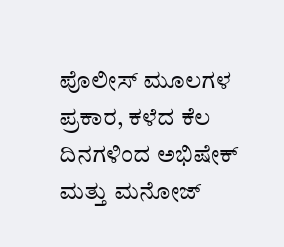ಪೊಲೀಸ್ ಮೂಲಗಳ ಪ್ರಕಾರ, ಕಳೆದ ಕೆಲ ದಿನಗಳಿಂದ ಅಭಿಷೇಕ್ ಮತ್ತು ಮನೋಜ್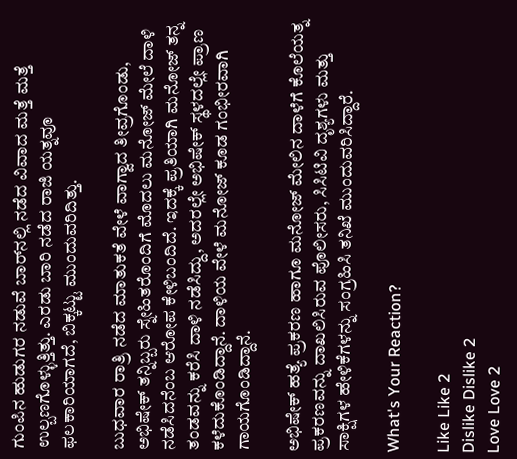ಗುಂಪಿನ ಹುಡುಗರ ನಡುವೆ ಬಾರ್‌ನಲ್ಲಿ ನಡೆದ ವಿವಾದ ಮತ್ತೆ ಮತ್ತೆ ಉಲ್ಬಣಗೊಳ್ಳುತ್ತಿತ್ತು. ಎರಡು ಬಾರಿ ನಡೆದ ರಾಜಿ ಯತ್ನವೂ ಫಲಕಾರಿಯಾಗದೆ, ಬಿಕ್ಕಟ್ಟು ಮುಂದುವರಿದಿತ್ತು.

ಬುಧವಾರ ರಾತ್ರಿ ನಡೆದ ಮಾತುಕತೆ ವೇಳೆ ವಾಗ್ವಾದ ತೀವ್ರಗೊಂಡು, ಅಭಿಷೇಕ್ ತನ್ನಿಬ್ಬರು ಸ್ನೇಹಿತರೊಂದಿಗೆ ಮೊದಲು ಮನೋಜ್‌ ಮೇಲೆ ದಾಳಿ ನಡೆಸಿದನೆಂಬ ಆರೋಪ ಕೇಳಿಬಂದಿದೆ. ಇದಕ್ಕೆ ಪ್ರತಿಯಾಗಿ ಮನೋಜ್ ತನ್ನ ತಂಡವನ್ನು ಕರೆಸಿ ದಾಳಿ ನಡೆಸಿದ್ದು, ಅದರಲ್ಲೇ ಅಭಿಷೇಕ್ ಸ್ಥಳದಲ್ಲೇ ಪ್ರಾಣ ಕಳೆದುಕೊಂಡಿದ್ದಾನೆ. ದಾಳಿಯ ವೇಳೆ ಮನೋಜ್ ಕೂಡ ಗಂಭೀರವಾಗಿ ಗಾಯಗೊಂಡಿದ್ದಾನೆ.

ಅಭಿಷೇಕ್ ಹತ್ಯೆ ಪ್ರಕರಣ ಹಾಗೂ ಮನೋಜ್ ಮೇಲಿನ ದಾಳೆಗೆ ಕೊಲೆಯತ್ನ ಪ್ರಕರಣವನ್ನು ದಾಖಲಿಸಿರುವ ಪೊಲೀಸರು, ಸಿಸಿಟಿವಿ ದೃಶ್ಯಗಳು ಮತ್ತು ಸಾಕ್ಷಿಗಳ ಹೇಳಿಕೆಗಳನ್ನು ಸಂಗ್ರಹಿಸಿ ತನಿಖೆ ಮುಂದುವರಿಸಿದ್ದಾರೆ.

What's Your Reaction?

Like Like 2
Dislike Dislike 2
Love Love 2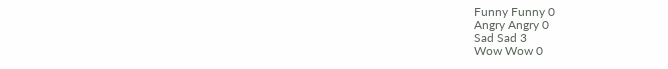Funny Funny 0
Angry Angry 0
Sad Sad 3
Wow Wow 0